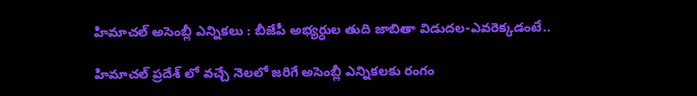హిమాచల్ అసెంబ్లీ ఎన్నికలు : బీజేపీ అభ్యర్ధుల తుది జాబితా విడుదల-ఎవరెక్కడంటే..

హిమాచల్ ప్రదేశ్ లో వచ్చే నెలలో జరిగే అసెంబ్లీ ఎన్నికలకు రంగం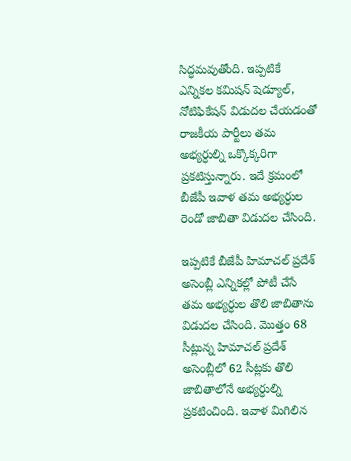సిద్ధమవుతోంది. ఇప్పటికే ఎన్నికల కమిషన్ షెడ్యూల్, నోటిఫికేషన్ విడుదల చేయడంతో రాజకీయ పార్టీలు తమ అభ్యర్ధుల్ని ఒక్కొక్కరిగా ప్రకటిస్తున్నారు. ఇదే క్రమంలో బీజేపీ ఇవాళ తమ అభ్యర్ధుల రెండో జాబితా విడుదల చేసింది.

ఇప్పటికే బీజేపీ హిమాచల్ ప్రదేశ్ అసెంబ్లీ ఎన్నికల్లో పోటీ చేసే తమ అభ్యర్ధుల తొలి జాబితాను విడుదల చేసింది. మొత్తం 68 సీట్లున్న హిమాచల్ ప్రదేశ్ అసెంబ్లీలో 62 సీట్లకు తొలి జాబితాలోనే అభ్యర్ధుల్ని ప్రకటించింది. ఇవాళ మిగిలిన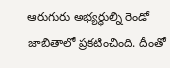ఆరుగురు అభ్యర్ధుల్ని రెండో జాబితాలో ప్రకటించింది. దీంతో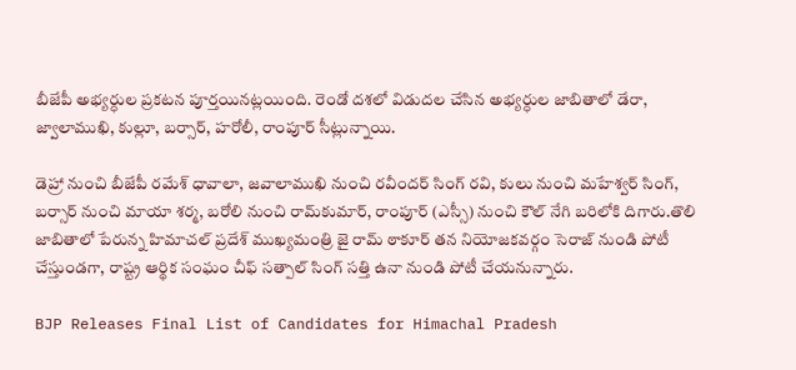బీజేపీ అభ్యర్ధుల ప్రకటన పూర్తయినట్లయింది. రెండో దశలో విడుదల చేసిన అభ్యర్ధుల జాబితాలో డేరా, జ్వాలాముఖి, కుల్లూ, బర్సార్, హరోలీ, రాంపూర్ సీట్లున్నాయి.

డెహ్రా నుంచి బీజేపీ రమేశ్ ధావాలా, జవాలాముఖి నుంచి రవీందర్ సింగ్ రవి, కులు నుంచి మహేశ్వర్ సింగ్, బర్సార్ నుంచి మాయా శర్మ, బరోలి నుంచి రామ్‌కుమార్, రాంపూర్ (ఎస్సీ) నుంచి కౌల్ నేగి బరిలోకి దిగారు.తొలి జాబితాలో పేరున్న హిమాచల్ ప్రదేశ్ ముఖ్యమంత్రి జై రామ్ ఠాకూర్ తన నియోజకవర్గం సెరాజ్ నుండి పోటీ చేస్తుండగా, రాష్ట్ర ఆర్థిక సంఘం చీఫ్ సత్పాల్ సింగ్ సత్తి ఉనా నుండి పోటీ చేయనున్నారు.

BJP Releases Final List of Candidates for Himachal Pradesh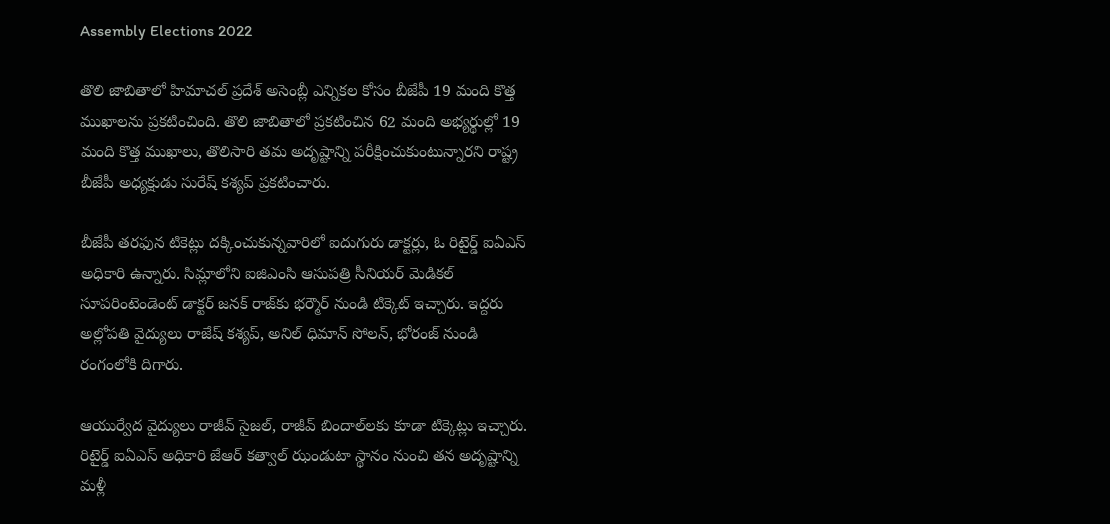Assembly Elections 2022

తొలి జాబితాలో హిమాచల్ ప్రదేశ్ అసెంబ్లీ ఎన్నికల కోసం బీజేపీ 19 మంది కొత్త ముఖాలను ప్రకటించింది. తొలి జాబితాలో ప్రకటించిన 62 మంది అభ్యర్థుల్లో 19 మంది కొత్త ముఖాలు, తొలిసారి తమ అదృష్టాన్ని పరీక్షించుకుంటున్నారని రాష్ట్ర బీజేపీ అధ్యక్షుడు సురేష్ కశ్యప్ ప్రకటించారు.

బీజేపీ తరఫున టికెట్లు దక్కించుకున్నవారిలో ఐదుగురు డాక్టర్లు, ఓ రిటైర్డ్‌ ఐఏఎస్‌ అధికారి ఉన్నారు. సిమ్లాలోని ఐజిఎంసి ఆసుపత్రి సీనియర్ మెడికల్ సూపరింటెండెంట్ డాక్టర్ జనక్ రాజ్‌కు భర్మౌర్ నుండి టిక్కెట్ ఇచ్చారు. ఇద్దరు అల్లోపతి వైద్యులు రాజేష్ కశ్యప్, అనిల్ ధిమాన్ సోలన్, భోరంజ్ నుండి రంగంలోకి దిగారు.

ఆయుర్వేద వైద్యులు రాజీవ్ సైజల్, రాజీవ్ బిందాల్‌లకు కూడా టిక్కెట్లు ఇచ్చారు. రిటైర్డ్ ఐఏఎస్ అధికారి జేఆర్ కత్వాల్ ఝండుటా స్థానం నుంచి తన అదృష్టాన్ని మళ్లీ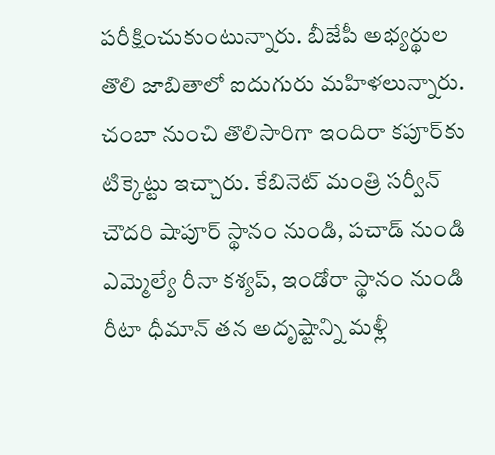పరీక్షించుకుంటున్నారు. బీజేపీ అభ్యర్థుల తొలి జాబితాలో ఐదుగురు మహిళలున్నారు. చంబా నుంచి తొలిసారిగా ఇందిరా కపూర్‌కు టిక్కెట్టు ఇచ్చారు. కేబినెట్ మంత్రి సర్వీన్ చౌదరి షాపూర్ స్థానం నుండి, పచాడ్ నుండి ఎమ్మెల్యే రీనా కశ్యప్, ఇండోరా స్థానం నుండి రీటా ధీమాన్ తన అదృష్టాన్ని మళ్లీ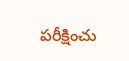పరీక్షించు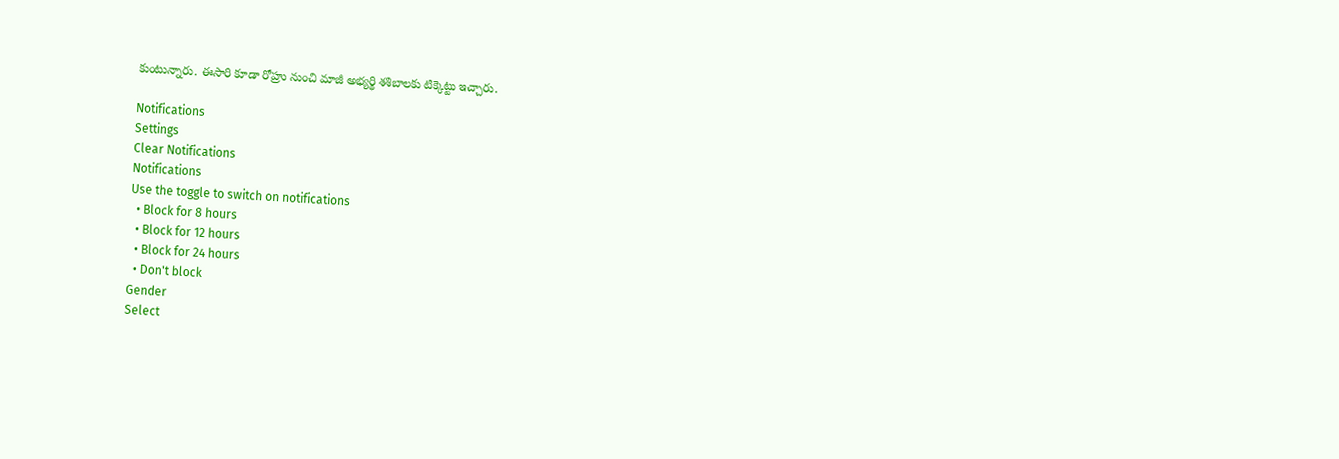కుంటున్నారు. ఈసారి కూడా రోహ్రు నుంచి మాజీ అభ్యర్థి శశిబాలకు టిక్కెట్టు ఇచ్చారు.

Notifications
Settings
Clear Notifications
Notifications
Use the toggle to switch on notifications
  • Block for 8 hours
  • Block for 12 hours
  • Block for 24 hours
  • Don't block
Gender
Select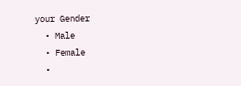your Gender
  • Male
  • Female
  •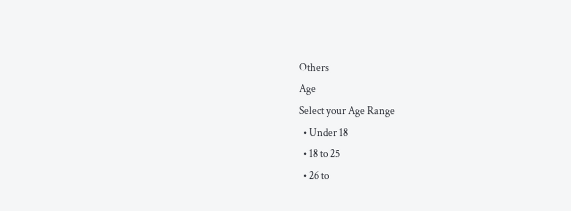Others
Age
Select your Age Range
  • Under 18
  • 18 to 25
  • 26 to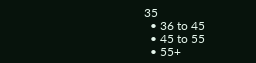35
  • 36 to 45
  • 45 to 55
  • 55+